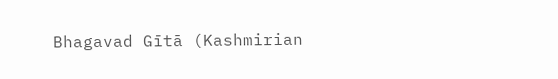Bhagavad Gītā (Kashmirian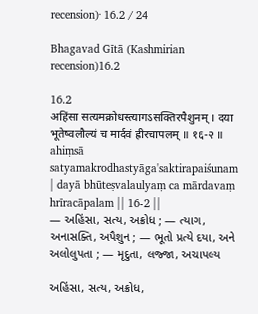recension)· 16.2 / 24

Bhagavad Gītā (Kashmirian recension)16.2

16.2
अहिंसा सत्यमक्रोधस्त्यागऽसक्तिरपैशुनम् । दया भूतेष्वलौल्यं च मार्दवं ह्रीरचापलम् ॥ १६-२ ॥
ahiṃsā satyamakrodhastyāga'saktirapaiśunam | dayā bhūteṣvalaulyaṃ ca mārdavaṃ hrīracāpalam || 16-2 ||
— અહિંસા, સત્ય, અક્રોધ ; — ત્યાગ, અનાસક્તિ, અપૈશુન ; — ભૂતો પ્રત્યે દયા, અને અલોલુપતા ; — મૃદુતા, લજ્જા, અચાપલ્ય

અહિંસા, સત્ય, અક્રોધ,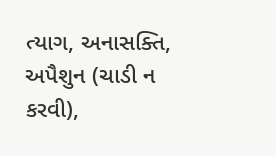ત્યાગ, અનાસક્તિ, અપૈશુન (ચાડી ન કરવી),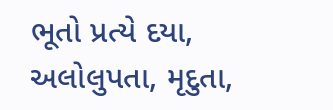ભૂતો પ્રત્યે દયા, અલોલુપતા, મૃદુતા,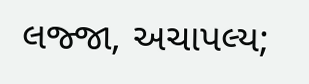લજ્જા, અચાપલ્ય;